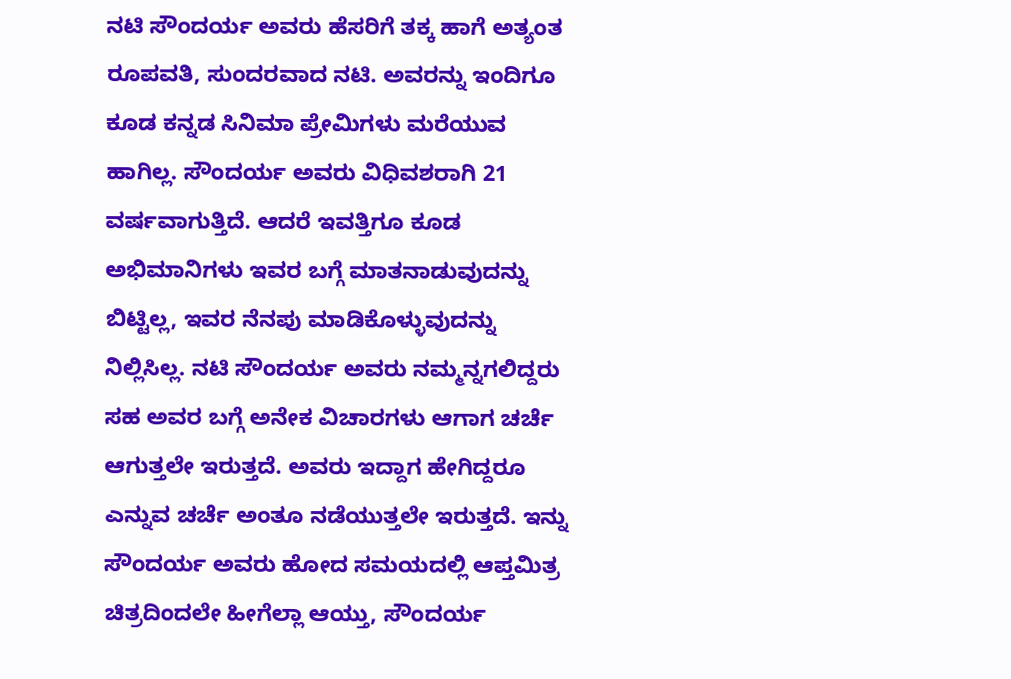ನಟಿ ಸೌಂದರ್ಯ ಅವರು ಹೆಸರಿಗೆ ತಕ್ಕ ಹಾಗೆ ಅತ್ಯಂತ ರೂಪವತಿ, ಸುಂದರವಾದ ನಟಿ. ಅವರನ್ನು ಇಂದಿಗೂ ಕೂಡ ಕನ್ನಡ ಸಿನಿಮಾ ಪ್ರೇಮಿಗಳು ಮರೆಯುವ ಹಾಗಿಲ್ಲ. ಸೌಂದರ್ಯ ಅವರು ವಿಧಿವಶರಾಗಿ 21 ವರ್ಷವಾಗುತ್ತಿದೆ. ಆದರೆ ಇವತ್ತಿಗೂ ಕೂಡ ಅಭಿಮಾನಿಗಳು ಇವರ ಬಗ್ಗೆ ಮಾತನಾಡುವುದನ್ನು ಬಿಟ್ಟಿಲ್ಲ, ಇವರ ನೆನಪು ಮಾಡಿಕೊಳ್ಳುವುದನ್ನು ನಿಲ್ಲಿಸಿಲ್ಲ. ನಟಿ ಸೌಂದರ್ಯ ಅವರು ನಮ್ಮನ್ನಗಲಿದ್ದರು ಸಹ ಅವರ ಬಗ್ಗೆ ಅನೇಕ ವಿಚಾರಗಳು ಆಗಾಗ ಚರ್ಚೆ ಆಗುತ್ತಲೇ ಇರುತ್ತದೆ. ಅವರು ಇದ್ದಾಗ ಹೇಗಿದ್ದರೂ ಎನ್ನುವ ಚರ್ಚೆ ಅಂತೂ ನಡೆಯುತ್ತಲೇ ಇರುತ್ತದೆ. ಇನ್ನು ಸೌಂದರ್ಯ ಅವರು ಹೋದ ಸಮಯದಲ್ಲಿ ಆಪ್ತಮಿತ್ರ ಚಿತ್ರದಿಂದಲೇ ಹೀಗೆಲ್ಲಾ ಆಯ್ತು, ಸೌಂದರ್ಯ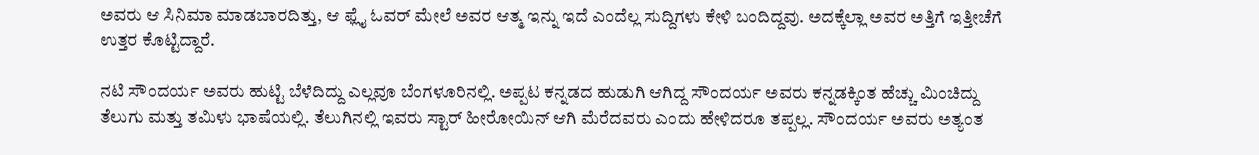ಅವರು ಆ ಸಿನಿಮಾ ಮಾಡಬಾರದಿತ್ತು, ಆ ಫ್ಲೈ ಓವರ್ ಮೇಲೆ ಅವರ ಆತ್ಮ ಇನ್ನು ಇದೆ ಎಂದೆಲ್ಲ ಸುದ್ದಿಗಳು ಕೇಳಿ ಬಂದಿದ್ದವು. ಅದಕ್ಕೆಲ್ಲಾ ಅವರ ಅತ್ತಿಗೆ ಇತ್ತೀಚೆಗೆ ಉತ್ತರ ಕೊಟ್ಟಿದ್ದಾರೆ.

ನಟಿ ಸೌಂದರ್ಯ ಅವರು ಹುಟ್ಟಿ ಬೆಳೆದಿದ್ದು ಎಲ್ಲವೂ ಬೆಂಗಳೂರಿನಲ್ಲಿ. ಅಪ್ಪಟ ಕನ್ನಡದ ಹುಡುಗಿ ಆಗಿದ್ದ ಸೌಂದರ್ಯ ಅವರು ಕನ್ನಡಕ್ಕಿಂತ ಹೆಚ್ಚು ಮಿಂಚಿದ್ದು ತೆಲುಗು ಮತ್ತು ತಮಿಳು ಭಾಷೆಯಲ್ಲಿ. ತೆಲುಗಿನಲ್ಲಿ ಇವರು ಸ್ಟಾರ್ ಹೀರೋಯಿನ್ ಆಗಿ ಮೆರೆದವರು ಎಂದು ಹೇಳಿದರೂ ತಪ್ಪಲ್ಲ. ಸೌಂದರ್ಯ ಅವರು ಅತ್ಯಂತ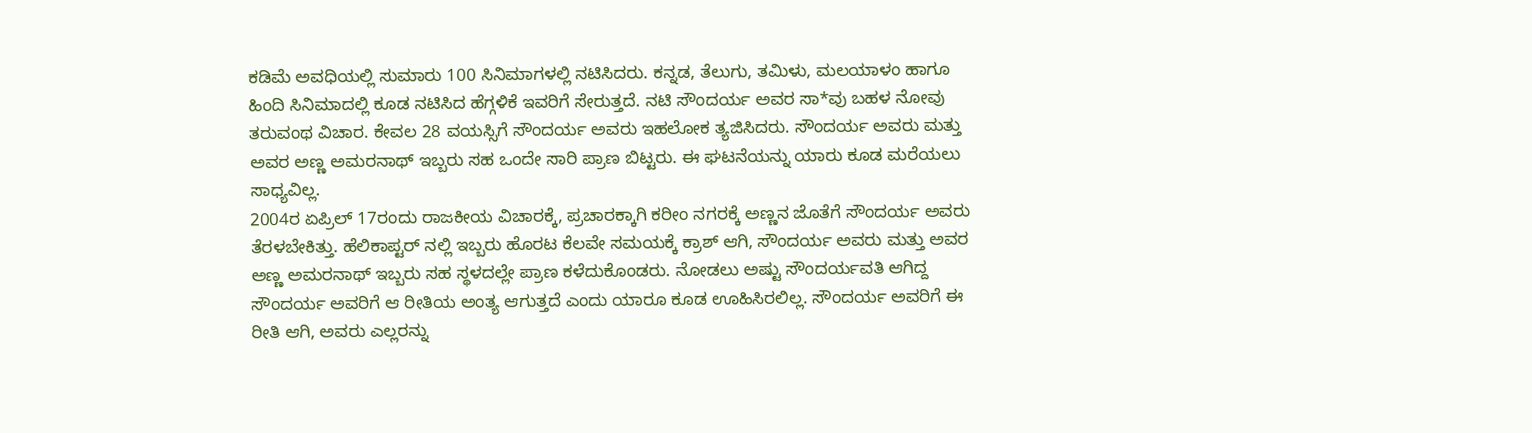ಕಡಿಮೆ ಅವಧಿಯಲ್ಲಿ ಸುಮಾರು 100 ಸಿನಿಮಾಗಳಲ್ಲಿ ನಟಿಸಿದರು. ಕನ್ನಡ, ತೆಲುಗು, ತಮಿಳು, ಮಲಯಾಳಂ ಹಾಗೂ ಹಿಂದಿ ಸಿನಿಮಾದಲ್ಲಿ ಕೂಡ ನಟಿಸಿದ ಹೆಗ್ಗಳಿಕೆ ಇವರಿಗೆ ಸೇರುತ್ತದೆ. ನಟಿ ಸೌಂದರ್ಯ ಅವರ ಸಾ*ವು ಬಹಳ ನೋವು ತರುವಂಥ ವಿಚಾರ. ಕೇವಲ 28 ವಯಸ್ಸಿಗೆ ಸೌಂದರ್ಯ ಅವರು ಇಹಲೋಕ ತ್ಯಜಿಸಿದರು. ಸೌಂದರ್ಯ ಅವರು ಮತ್ತು ಅವರ ಅಣ್ಣ ಅಮರನಾಥ್ ಇಬ್ಬರು ಸಹ ಒಂದೇ ಸಾರಿ ಪ್ರಾಣ ಬಿಟ್ಟರು. ಈ ಘಟನೆಯನ್ನು ಯಾರು ಕೂಡ ಮರೆಯಲು ಸಾಧ್ಯವಿಲ್ಲ.
2004ರ ಏಪ್ರಿಲ್ 17ರಂದು ರಾಜಕೀಯ ವಿಚಾರಕ್ಕೆ, ಪ್ರಚಾರಕ್ಕಾಗಿ ಕರೀಂ ನಗರಕ್ಕೆ ಅಣ್ಣನ ಜೊತೆಗೆ ಸೌಂದರ್ಯ ಅವರು ತೆರಳಬೇಕಿತ್ತು. ಹೆಲಿಕಾಪ್ಟರ್ ನಲ್ಲಿ ಇಬ್ಬರು ಹೊರಟ ಕೆಲವೇ ಸಮಯಕ್ಕೆ ಕ್ರಾಶ್ ಆಗಿ, ಸೌಂದರ್ಯ ಅವರು ಮತ್ತು ಅವರ ಅಣ್ಣ ಅಮರನಾಥ್ ಇಬ್ಬರು ಸಹ ಸ್ಥಳದಲ್ಲೇ ಪ್ರಾಣ ಕಳೆದುಕೊಂಡರು. ನೋಡಲು ಅಷ್ಟು ಸೌಂದರ್ಯವತಿ ಆಗಿದ್ದ ಸೌಂದರ್ಯ ಅವರಿಗೆ ಆ ರೀತಿಯ ಅಂತ್ಯ ಆಗುತ್ತದೆ ಎಂದು ಯಾರೂ ಕೂಡ ಊಹಿಸಿರಲಿಲ್ಲ. ಸೌಂದರ್ಯ ಅವರಿಗೆ ಈ ರೀತಿ ಆಗಿ, ಅವರು ಎಲ್ಲರನ್ನು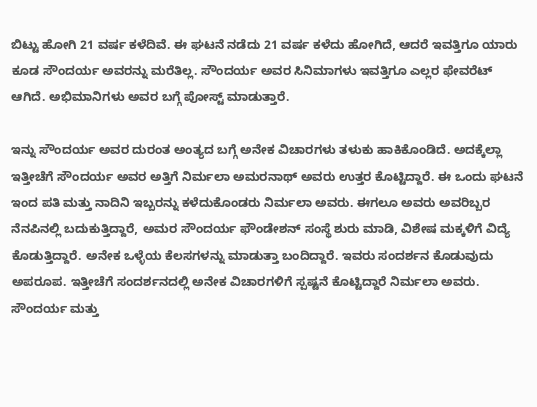ಬಿಟ್ಟು ಹೋಗಿ 21 ವರ್ಷ ಕಳೆದಿವೆ. ಈ ಘಟನೆ ನಡೆದು 21 ವರ್ಷ ಕಳೆದು ಹೋಗಿದೆ, ಆದರೆ ಇವತ್ತಿಗೂ ಯಾರು ಕೂಡ ಸೌಂದರ್ಯ ಅವರನ್ನು ಮರೆತಿಲ್ಲ. ಸೌಂದರ್ಯ ಅವರ ಸಿನಿಮಾಗಳು ಇವತ್ತಿಗೂ ಎಲ್ಲರ ಫೇವರೆಟ್ ಆಗಿದೆ. ಅಭಿಮಾನಿಗಳು ಅವರ ಬಗ್ಗೆ ಪೋಸ್ಟ್ ಮಾಡುತ್ತಾರೆ.

ಇನ್ನು ಸೌಂದರ್ಯ ಅವರ ದುರಂತ ಅಂತ್ಯದ ಬಗ್ಗೆ ಅನೇಕ ವಿಚಾರಗಳು ತಳುಕು ಹಾಕಿಕೊಂಡಿದೆ. ಅದಕ್ಕೆಲ್ಲಾ ಇತ್ತೀಚೆಗೆ ಸೌಂದರ್ಯ ಅವರ ಅತ್ತಿಗೆ ನಿರ್ಮಲಾ ಅಮರನಾಥ್ ಅವರು ಉತ್ತರ ಕೊಟ್ಟಿದ್ದಾರೆ. ಈ ಒಂದು ಘಟನೆ ಇಂದ ಪತಿ ಮತ್ತು ನಾದಿನಿ ಇಬ್ಬರನ್ನು ಕಳೆದುಕೊಂಡರು ನಿರ್ಮಲಾ ಅವರು. ಈಗಲೂ ಅವರು ಅವರಿಬ್ಬರ ನೆನಪಿನಲ್ಲಿ ಬದುಕುತ್ತಿದ್ದಾರೆ, ಅಮರ ಸೌಂದರ್ಯ ಫೌಂಡೇಶನ್ ಸಂಸ್ಥೆ ಶುರು ಮಾಡಿ, ವಿಶೇಷ ಮಕ್ಕಳಿಗೆ ವಿದ್ಯೆ ಕೊಡುತ್ತಿದ್ದಾರೆ. ಅನೇಕ ಒಳ್ಳೆಯ ಕೆಲಸಗಳನ್ನು ಮಾಡುತ್ತಾ ಬಂದಿದ್ದಾರೆ. ಇವರು ಸಂದರ್ಶನ ಕೊಡುವುದು ಅಪರೂಪ. ಇತ್ತೀಚೆಗೆ ಸಂದರ್ಶನದಲ್ಲಿ ಅನೇಕ ವಿಚಾರಗಳಿಗೆ ಸ್ಪಷ್ಟನೆ ಕೊಟ್ಟಿದ್ದಾರೆ ನಿರ್ಮಲಾ ಅವರು. ಸೌಂದರ್ಯ ಮತ್ತು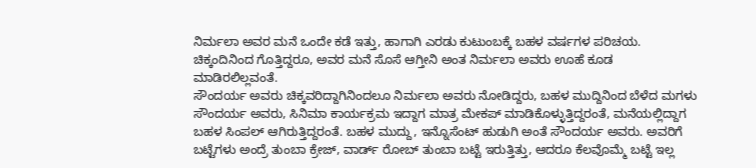ನಿರ್ಮಲಾ ಅವರ ಮನೆ ಒಂದೇ ಕಡೆ ಇತ್ತು, ಹಾಗಾಗಿ ಎರಡು ಕುಟುಂಬಕ್ಕೆ ಬಹಳ ವರ್ಷಗಳ ಪರಿಚಯ. ಚಿಕ್ಕಂದಿನಿಂದ ಗೊತ್ತಿದ್ದರೂ, ಅವರ ಮನೆ ಸೊಸೆ ಆಗ್ತೀನಿ ಅಂತ ನಿರ್ಮಲಾ ಅವರು ಊಹೆ ಕೂಡ ಮಾಡಿರಲಿಲ್ಲವಂತೆ.
ಸೌಂದರ್ಯ ಅವರು ಚಿಕ್ಕವರಿದ್ದಾಗಿನಿಂದಲೂ ನಿರ್ಮಲಾ ಅವರು ನೋಡಿದ್ದರು, ಬಹಳ ಮುದ್ದಿನಿಂದ ಬೆಳೆದ ಮಗಳು ಸೌಂದರ್ಯ ಅವರು, ಸಿನಿಮಾ ಕಾರ್ಯಕ್ರಮ ಇದ್ದಾಗ ಮಾತ್ರ ಮೇಕಪ್ ಮಾಡಿಕೊಳ್ಳುತ್ತಿದ್ದರಂತೆ, ಮನೆಯಲ್ಲಿದ್ದಾಗ ಬಹಳ ಸಿಂಪಲ್ ಆಗಿರುತ್ತಿದ್ದರಂತೆ. ಬಹಳ ಮುದ್ದು, ಇನ್ನೊಸೆಂಟ್ ಹುಡುಗಿ ಅಂತೆ ಸೌಂದರ್ಯ ಅವರು. ಅವರಿಗೆ ಬಟ್ಟೆಗಳು ಅಂದ್ರೆ ತುಂಬಾ ಕ್ರೇಜ್, ವಾರ್ಡ್ ರೋಬ್ ತುಂಬಾ ಬಟ್ಟೆ ಇರುತ್ತಿತ್ತು, ಆದರೂ ಕೆಲವೊಮ್ಮೆ ಬಟ್ಟೆ ಇಲ್ಲ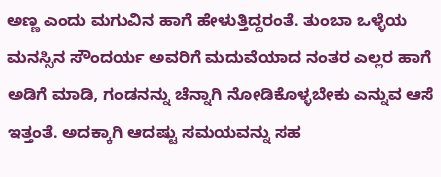ಅಣ್ಣ ಎಂದು ಮಗುವಿನ ಹಾಗೆ ಹೇಳುತ್ತಿದ್ದರಂತೆ. ತುಂಬಾ ಒಳ್ಳೆಯ ಮನಸ್ಸಿನ ಸೌಂದರ್ಯ ಅವರಿಗೆ ಮದುವೆಯಾದ ನಂತರ ಎಲ್ಲರ ಹಾಗೆ ಅಡಿಗೆ ಮಾಡಿ, ಗಂಡನನ್ನು ಚೆನ್ನಾಗಿ ನೋಡಿಕೊಳ್ಳಬೇಕು ಎನ್ನುವ ಆಸೆ ಇತ್ತಂತೆ. ಅದಕ್ಕಾಗಿ ಆದಷ್ಟು ಸಮಯವನ್ನು ಸಹ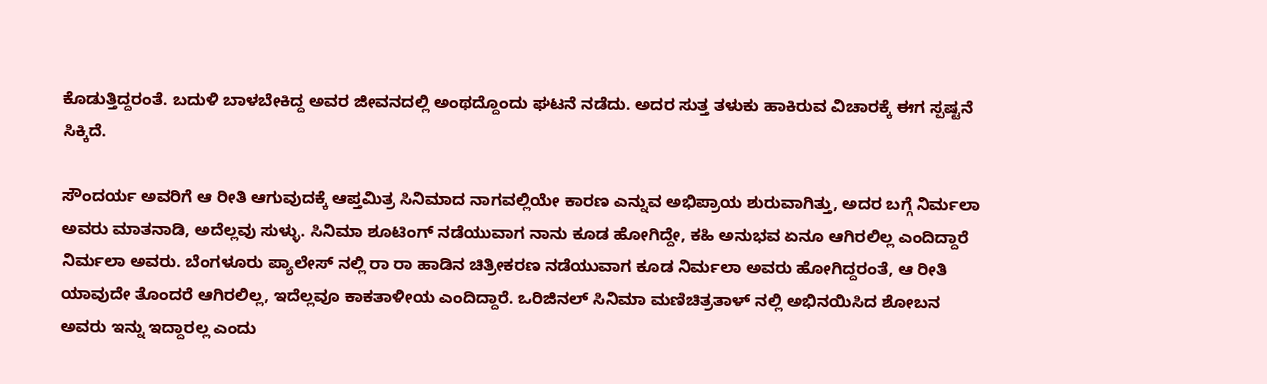ಕೊಡುತ್ತಿದ್ದರಂತೆ. ಬದುಳಿ ಬಾಳಬೇಕಿದ್ದ ಅವರ ಜೀವನದಲ್ಲಿ ಅಂಥದ್ದೊಂದು ಘಟನೆ ನಡೆದು. ಅದರ ಸುತ್ತ ತಳುಕು ಹಾಕಿರುವ ವಿಚಾರಕ್ಕೆ ಈಗ ಸ್ಪಷ್ಟನೆ ಸಿಕ್ಕಿದೆ.

ಸೌಂದರ್ಯ ಅವರಿಗೆ ಆ ರೀತಿ ಆಗುವುದಕ್ಕೆ ಆಪ್ತಮಿತ್ರ ಸಿನಿಮಾದ ನಾಗವಲ್ಲಿಯೇ ಕಾರಣ ಎನ್ನುವ ಅಭಿಪ್ರಾಯ ಶುರುವಾಗಿತ್ತು, ಅದರ ಬಗ್ಗೆ ನಿರ್ಮಲಾ ಅವರು ಮಾತನಾಡಿ, ಅದೆಲ್ಲವು ಸುಳ್ಳು. ಸಿನಿಮಾ ಶೂಟಿಂಗ್ ನಡೆಯುವಾಗ ನಾನು ಕೂಡ ಹೋಗಿದ್ದೇ, ಕಹಿ ಅನುಭವ ಏನೂ ಆಗಿರಲಿಲ್ಲ ಎಂದಿದ್ದಾರೆ ನಿರ್ಮಲಾ ಅವರು. ಬೆಂಗಳೂರು ಪ್ಯಾಲೇಸ್ ನಲ್ಲಿ ರಾ ರಾ ಹಾಡಿನ ಚಿತ್ರೀಕರಣ ನಡೆಯುವಾಗ ಕೂಡ ನಿರ್ಮಲಾ ಅವರು ಹೋಗಿದ್ದರಂತೆ, ಆ ರೀತಿ ಯಾವುದೇ ತೊಂದರೆ ಆಗಿರಲಿಲ್ಲ, ಇದೆಲ್ಲವೂ ಕಾಕತಾಳೀಯ ಎಂದಿದ್ದಾರೆ. ಒರಿಜಿನಲ್ ಸಿನಿಮಾ ಮಣಿಚಿತ್ರತಾಳ್ ನಲ್ಲಿ ಅಭಿನಯಿಸಿದ ಶೋಬನ ಅವರು ಇನ್ನು ಇದ್ದಾರಲ್ಲ ಎಂದು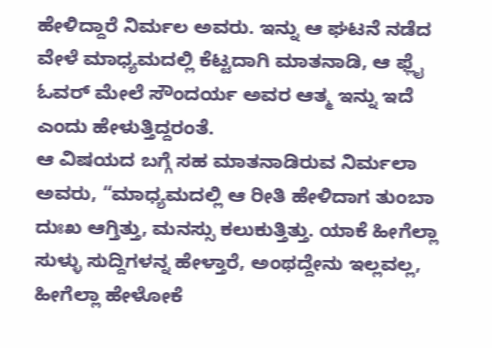ಹೇಳಿದ್ದಾರೆ ನಿರ್ಮಲ ಅವರು. ಇನ್ನು ಆ ಘಟನೆ ನಡೆದ ವೇಳೆ ಮಾಧ್ಯಮದಲ್ಲಿ ಕೆಟ್ಟದಾಗಿ ಮಾತನಾಡಿ, ಆ ಫ್ಲೈ ಓವರ್ ಮೇಲೆ ಸೌಂದರ್ಯ ಅವರ ಆತ್ಮ ಇನ್ನು ಇದೆ ಎಂದು ಹೇಳುತ್ತಿದ್ದರಂತೆ.
ಆ ವಿಷಯದ ಬಗ್ಗೆ ಸಹ ಮಾತನಾಡಿರುವ ನಿರ್ಮಲಾ ಅವರು, “ಮಾಧ್ಯಮದಲ್ಲಿ ಆ ರೀತಿ ಹೇಳಿದಾಗ ತುಂಬಾ ದುಃಖ ಆಗ್ತಿತ್ತು, ಮನಸ್ಸು ಕಲುಕುತ್ತಿತ್ತು. ಯಾಕೆ ಹೀಗೆಲ್ಲಾ ಸುಳ್ಳು ಸುದ್ದಿಗಳನ್ನ ಹೇಳ್ತಾರೆ, ಅಂಥದ್ದೇನು ಇಲ್ಲವಲ್ಲ, ಹೀಗೆಲ್ಲಾ ಹೇಳೋಕೆ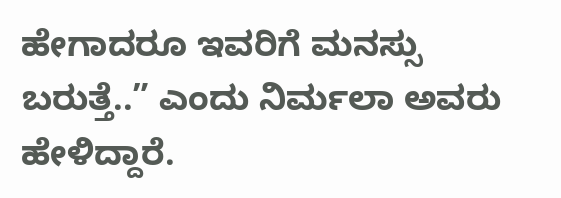ಹೇಗಾದರೂ ಇವರಿಗೆ ಮನಸ್ಸು ಬರುತ್ತೆ..” ಎಂದು ನಿರ್ಮಲಾ ಅವರು ಹೇಳಿದ್ದಾರೆ.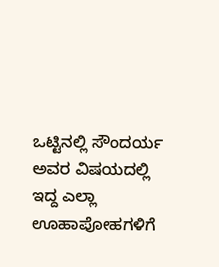ಒಟ್ಟಿನಲ್ಲಿ ಸೌಂದರ್ಯ ಅವರ ವಿಷಯದಲ್ಲಿ ಇದ್ದ ಎಲ್ಲಾ ಊಹಾಪೋಹಗಳಿಗೆ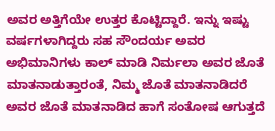ಅವರ ಅತ್ತಿಗೆಯೇ ಉತ್ತರ ಕೊಟ್ಟಿದ್ದಾರೆ. ಇನ್ನು ಇಷ್ಟು ವರ್ಷಗಳಾಗಿದ್ದರು ಸಹ ಸೌಂದರ್ಯ ಅವರ ಅಭಿಮಾನಿಗಳು ಕಾಲ್ ಮಾಡಿ ನಿರ್ಮಲಾ ಅವರ ಜೊತೆ ಮಾತನಾಡುತ್ತಾರಂತೆ, ನಿಮ್ಮ ಜೊತೆ ಮಾತನಾಡಿದರೆ ಅವರ ಜೊತೆ ಮಾತನಾಡಿದ ಹಾಗೆ ಸಂತೋಷ ಆಗುತ್ತದೆ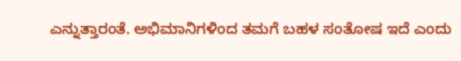ಎನ್ನುತ್ತಾರಂತೆ. ಅಭಿಮಾನಿಗಳಿಂದ ತಮಗೆ ಬಹಳ ಸಂತೋಷ ಇದೆ ಎಂದು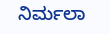ನಿರ್ಮಲಾ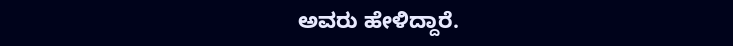ಅವರು ಹೇಳಿದ್ದಾರೆ.